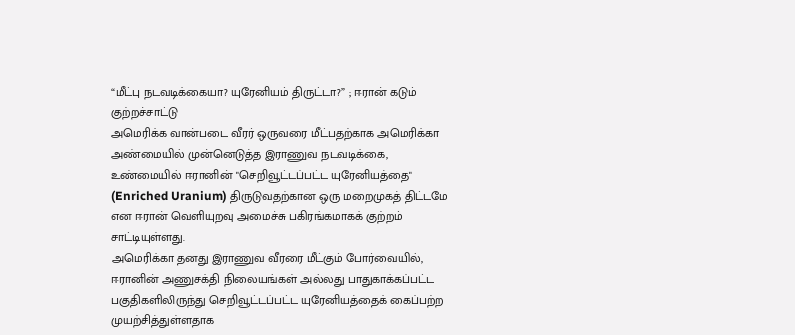“மீட்பு நடவடிக்கையா? யுரேனியம் திருட்டா?” ; ஈரான் கடும் குற்றச்சாட்டு
அமெரிக்க வான்படை வீரர் ஒருவரை மீட்பதற்காக அமெரிக்கா அண்மையில் முன்னெடுத்த இராணுவ நடவடிக்கை, உண்மையில் ஈரானின் "செறிவூட்டப்பட்ட யுரேனியத்தை" (Enriched Uranium) திருடுவதற்கான ஒரு மறைமுகத் திட்டமே என ஈரான் வெளியுறவு அமைச்சு பகிரங்கமாகக் குற்றம் சாட்டியுள்ளது.
அமெரிக்கா தனது இராணுவ வீரரை மீட்கும் போர்வையில், ஈரானின் அணுசக்தி நிலையங்கள் அல்லது பாதுகாக்கப்பட்ட பகுதிகளிலிருந்து செறிவூட்டப்பட்ட யுரேனியத்தைக் கைப்பற்ற முயற்சித்துள்ளதாக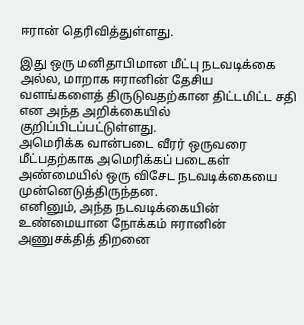ஈரான் தெரிவித்துள்ளது.

இது ஒரு மனிதாபிமான மீட்பு நடவடிக்கை அல்ல, மாறாக ஈரானின் தேசிய வளங்களைத் திருடுவதற்கான திட்டமிட்ட சதி என அந்த அறிக்கையில் குறிப்பிடப்பட்டுள்ளது.
அமெரிக்க வான்படை வீரர் ஒருவரை மீட்பதற்காக அமெரிக்கப் படைகள் அண்மையில் ஒரு விசேட நடவடிக்கையை முன்னெடுத்திருந்தன.
எனினும், அந்த நடவடிக்கையின் உண்மையான நோக்கம் ஈரானின் அணுசக்தித் திறனை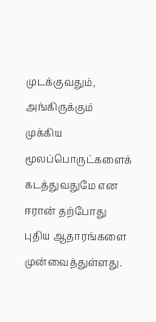முடக்குவதும், அங்கிருக்கும் முக்கிய மூலப்பொருட்களைக் கடத்துவதுமே என ஈரான் தற்போது புதிய ஆதாரங்களை முன்வைத்துள்ளது.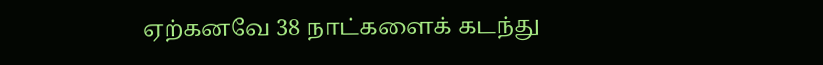ஏற்கனவே 38 நாட்களைக் கடந்து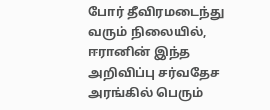போர் தீவிரமடைந்து வரும் நிலையில், ஈரானின் இந்த அறிவிப்பு சர்வதேச அரங்கில் பெரும்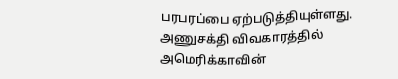பரபரப்பை ஏற்படுத்தியுள்ளது.
அணுசக்தி விவகாரத்தில் அமெரிக்காவின்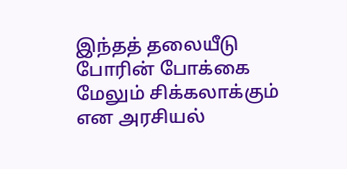இந்தத் தலையீடு போரின் போக்கை மேலும் சிக்கலாக்கும் என அரசியல்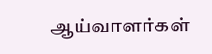ஆய்வாளர்கள்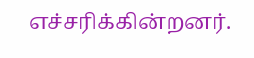எச்சரிக்கின்றனர்.